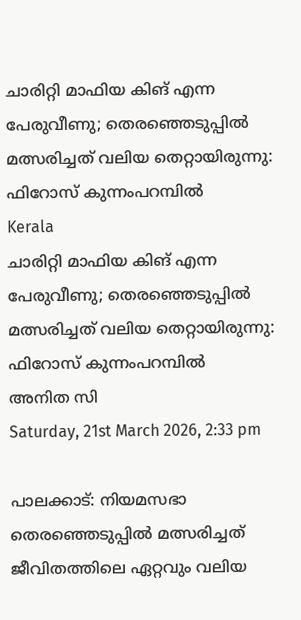ചാരിറ്റി മാഫിയ കിങ് എന്ന പേരുവീണു; തെരഞ്ഞെടുപ്പില്‍ മത്സരിച്ചത് വലിയ തെറ്റായിരുന്നു: ഫിറോസ് കുന്നംപറമ്പില്‍
Kerala
ചാരിറ്റി മാഫിയ കിങ് എന്ന പേരുവീണു; തെരഞ്ഞെടുപ്പില്‍ മത്സരിച്ചത് വലിയ തെറ്റായിരുന്നു: ഫിറോസ് കുന്നംപറമ്പില്‍
അനിത സി
Saturday, 21st March 2026, 2:33 pm

പാലക്കാട്: നിയമസഭാ തെരഞ്ഞെടുപ്പില്‍ മത്സരിച്ചത് ജീവിതത്തിലെ ഏറ്റവും വലിയ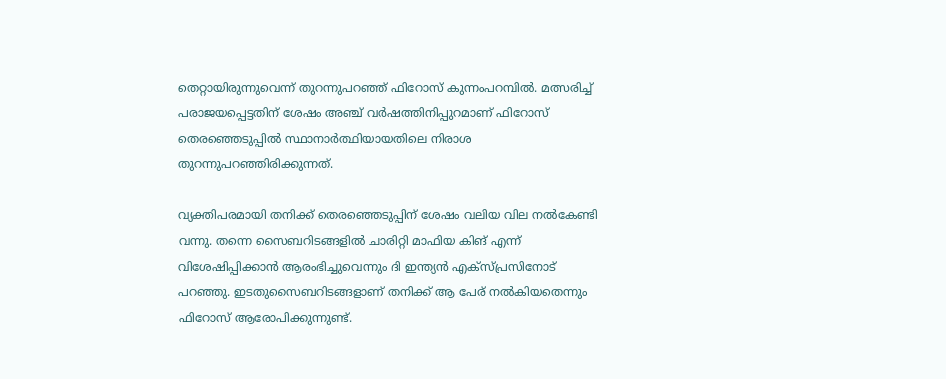തെറ്റായിരുന്നുവെന്ന് തുറന്നുപറഞ്ഞ് ഫിറോസ് കുന്നംപറമ്പില്‍. മത്സരിച്ച് പരാജയപ്പെട്ടതിന് ശേഷം അഞ്ച് വര്‍ഷത്തിനിപ്പുറമാണ് ഫിറോസ് തെരഞ്ഞെടുപ്പില്‍ സ്ഥാനാര്‍ത്ഥിയായതിലെ നിരാശ തുറന്നുപറഞ്ഞിരിക്കുന്നത്.

വ്യക്തിപരമായി തനിക്ക് തെരഞ്ഞെടുപ്പിന് ശേഷം വലിയ വില നല്‍കേണ്ടി വന്നു. തന്നെ സൈബറിടങ്ങളില്‍ ചാരിറ്റി മാഫിയ കിങ് എന്ന് വിശേഷിപ്പിക്കാന്‍ ആരംഭിച്ചുവെന്നും ദി ഇന്ത്യന്‍ എക്‌സ്പ്രസിനോട് പറഞ്ഞു. ഇടതുസൈബറിടങ്ങളാണ് തനിക്ക് ആ പേര് നല്‍കിയതെന്നും ഫിറോസ് ആരോപിക്കുന്നുണ്ട്.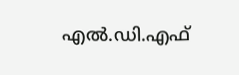എല്‍.ഡി.എഫ്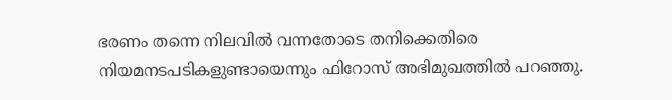ഭരണം തന്നെ നിലവില്‍ വന്നതോടെ തനിക്കെതിരെ നിയമനടപടികളുണ്ടായെന്നും ഫിറോസ് അഭിമുഖത്തില്‍ പറഞ്ഞു.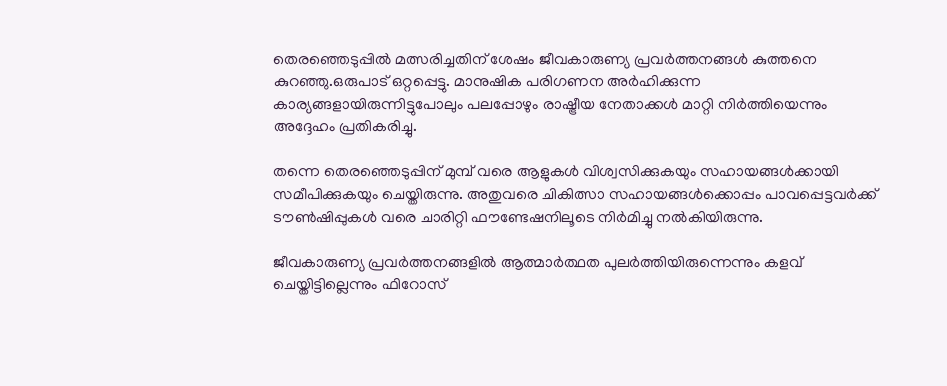തെരഞ്ഞെടുപ്പില്‍ മത്സരിച്ചതിന് ശേഷം ജീവകാരുണ്യ പ്രവര്‍ത്തനങ്ങള്‍ കുത്തനെ കുറഞ്ഞു.ഒരുപാട് ഒറ്റപ്പെട്ടു. മാനുഷിക പരിഗണന അര്‍ഹിക്കുന്ന കാര്യങ്ങളായിരുന്നിട്ടുപോലും പലപ്പോഴും രാഷ്ട്രീയ നേതാക്കള്‍ മാറ്റി നിര്‍ത്തിയെന്നും അദ്ദേഹം പ്രതികരിച്ചു.

തന്നെ തെരഞ്ഞെടുപ്പിന് മുമ്പ് വരെ ആളുകള്‍ വിശ്വസിക്കുകയും സഹായങ്ങള്‍ക്കായി സമീപിക്കുകയും ചെയ്തിരുന്നു. അതുവരെ ചികിത്സാ സഹായങ്ങള്‍ക്കൊപ്പം പാവപ്പെട്ടവര്‍ക്ക് ടൗണ്‍ഷിപ്പുകള്‍ വരെ ചാരിറ്റി ഫൗണ്ടേഷനിലൂടെ നിര്‍മിച്ചു നല്‍കിയിരുന്നു.

ജീവകാരുണ്യ പ്രവര്‍ത്തനങ്ങളില്‍ ആത്മാര്‍ത്ഥത പുലര്‍ത്തിയിരുന്നെന്നും കളവ് ചെയ്തിട്ടില്ലെന്നും ഫിറോസ്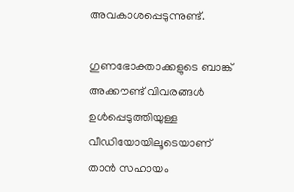അവകാശപ്പെടുന്നുണ്ട്.

ഗുണഭോക്താക്കളുടെ ബാങ്ക് അക്കൗണ്ട് വിവരങ്ങള്‍ ഉള്‍പ്പെടുത്തിയുള്ള വീഡിയോയിലൂടെയാണ് താന്‍ സഹായം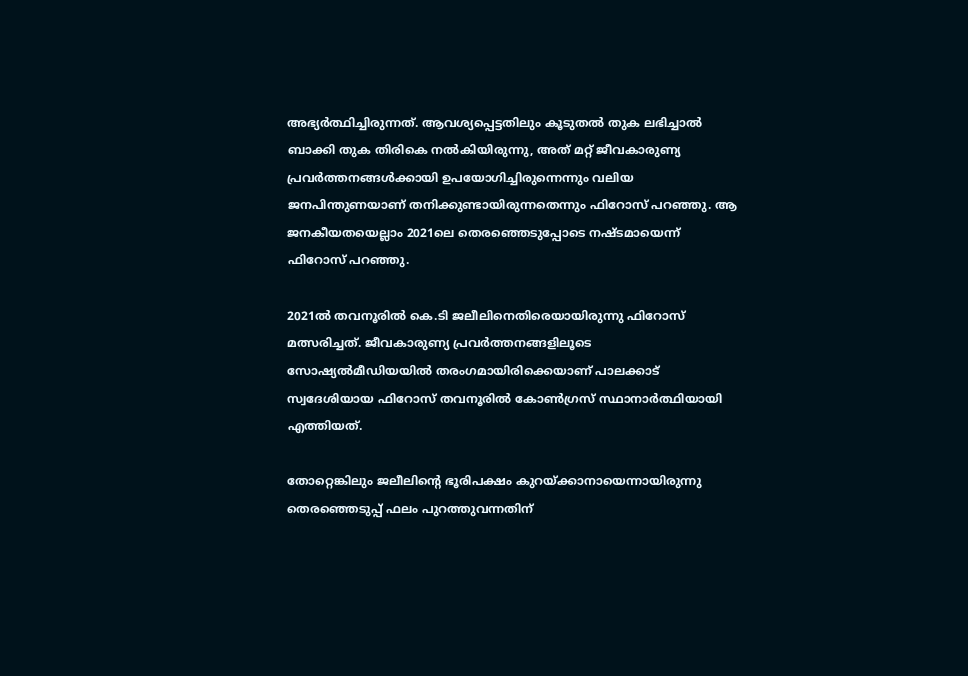അഭ്യര്‍ത്ഥിച്ചിരുന്നത്. ആവശ്യപ്പെട്ടതിലും കൂടുതല്‍ തുക ലഭിച്ചാല്‍ ബാക്കി തുക തിരികെ നല്‍കിയിരുന്നു, അത് മറ്റ് ജീവകാരുണ്യ പ്രവര്‍ത്തനങ്ങള്‍ക്കായി ഉപയോഗിച്ചിരുന്നെന്നും വലിയ ജനപിന്തുണയാണ് തനിക്കുണ്ടായിരുന്നതെന്നും ഫിറോസ് പറഞ്ഞു. ആ ജനകീയതയെല്ലാം 2021ലെ തെരഞ്ഞെടുപ്പോടെ നഷ്ടമായെന്ന് ഫിറോസ് പറഞ്ഞു.

2021ല്‍ തവനൂരില്‍ കെ.ടി ജലീലിനെതിരെയായിരുന്നു ഫിറോസ് മത്സരിച്ചത്. ജീവകാരുണ്യ പ്രവര്‍ത്തനങ്ങളിലൂടെ സോഷ്യല്‍മീഡിയയില്‍ തരംഗമായിരിക്കെയാണ് പാലക്കാട് സ്വദേശിയായ ഫിറോസ് തവനൂരില്‍ കോണ്‍ഗ്രസ് സ്ഥാനാര്‍ത്ഥിയായി എത്തിയത്.

തോറ്റെങ്കിലും ജലീലിന്റെ ഭൂരിപക്ഷം കുറയ്ക്കാനായെന്നായിരുന്നു തെരഞ്ഞെടുപ്പ് ഫലം പുറത്തുവന്നതിന്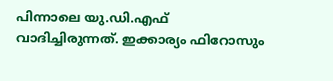പിന്നാലെ യു.ഡി.എഫ് വാദിച്ചിരുന്നത്. ഇക്കാര്യം ഫിറോസും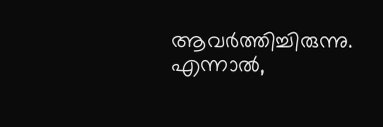ആവര്‍ത്തിച്ചിരുന്നു. എന്നാല്‍,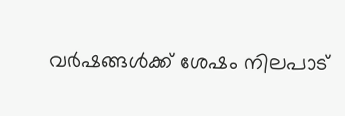വര്‍ഷങ്ങള്‍ക്ക് ശേഷം നിലപാട്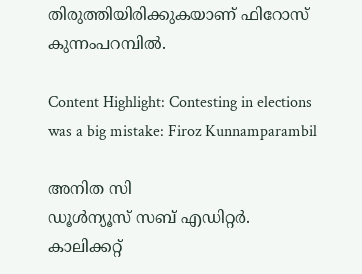തിരുത്തിയിരിക്കുകയാണ് ഫിറോസ് കുന്നംപറമ്പില്‍.

Content Highlight: Contesting in elections was a big mistake: Firoz Kunnamparambil

അനിത സി
ഡൂള്‍ന്യൂസ് സബ് എഡിറ്റര്‍. കാലിക്കറ്റ്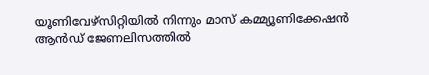യൂണിവേഴ്‌സിറ്റിയില്‍ നിന്നും മാസ് കമ്മ്യൂണിക്കേഷന്‍ ആന്‍ഡ് ജേണലിസത്തില്‍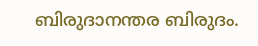ബിരുദാനന്തര ബിരുദം.